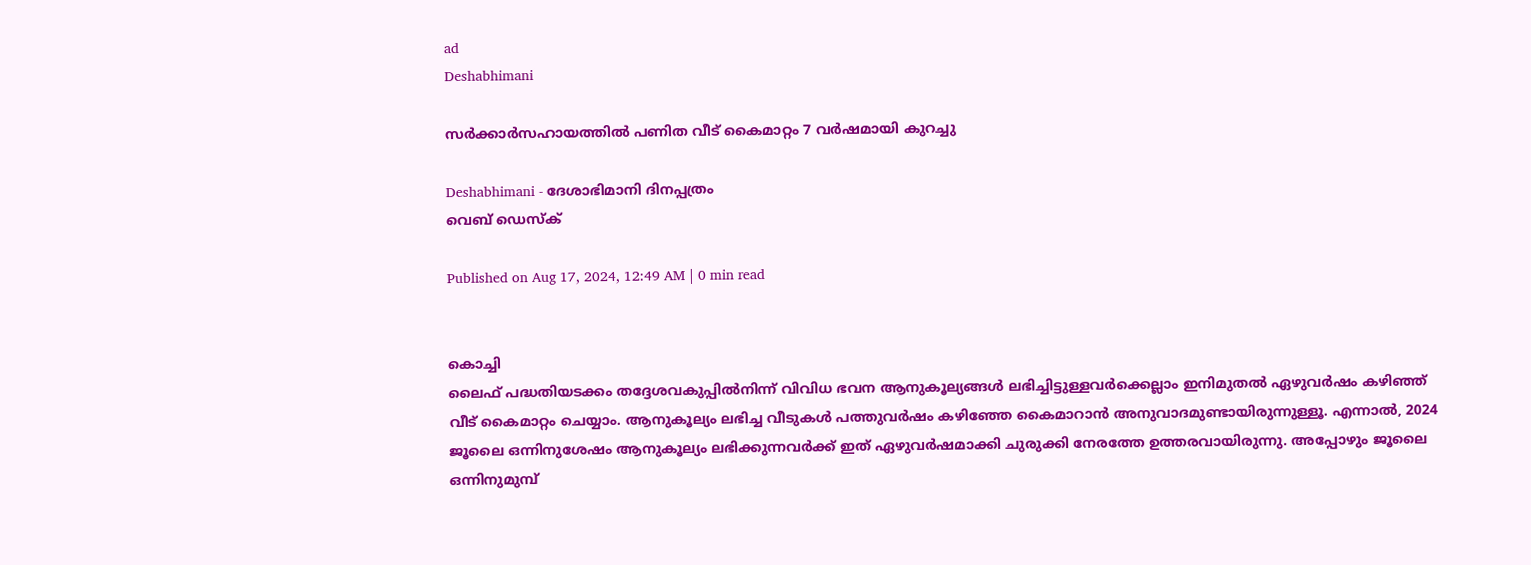ad
Deshabhimani

സർക്കാർസഹായത്തിൽ പണിത വീട് കൈമാറ്റം 7 വർഷമായി കുറച്ചു

Deshabhimani - ദേശാഭിമാനി ദിനപ്പത്രം
വെബ് ഡെസ്ക്

Published on Aug 17, 2024, 12:49 AM | 0 min read


കൊച്ചി
ലൈഫ്‌ പദ്ധതിയടക്കം തദ്ദേശവകുപ്പിൽനിന്ന് വിവിധ ഭവന ആനുകൂല്യങ്ങൾ ലഭിച്ചിട്ടുള്ളവർക്കെല്ലാം ഇനിമുതൽ ഏഴുവർഷം കഴിഞ്ഞ് വീട്‌ കൈമാറ്റം ചെയ്യാം. ആനുകൂല്യം ലഭിച്ച വീടുകൾ പത്തുവർഷം കഴിഞ്ഞേ കൈമാറാൻ അനുവാദമുണ്ടായിരുന്നുള്ളൂ. എന്നാൽ, 2024 ജൂലൈ ഒന്നിനുശേഷം ആനുകൂല്യം ലഭിക്കുന്നവർക്ക്‌ ഇത് ഏഴുവർഷമാക്കി ചുരുക്കി നേരത്തേ ഉത്തരവായിരുന്നു. അപ്പോഴും ജൂലൈ ഒന്നിനുമുമ്പ്‌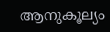ആനുകൂല്യം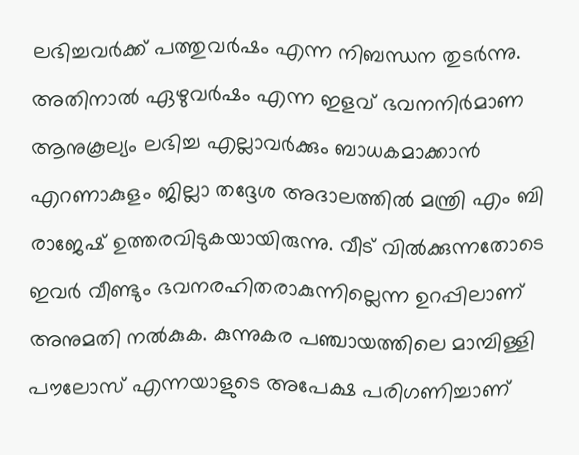ലഭിച്ചവർക്ക്‌ പത്തുവർഷം എന്ന നിബന്ധന തുടർന്നു. അതിനാൽ ഏഴുവർഷം എന്ന ഇളവ് ഭവനനിർമാണ ആനുകൂല്യം ലഭിച്ച എല്ലാവർക്കും ബാധകമാക്കാൻ എറണാകുളം ജില്ലാ തദ്ദേശ അദാലത്തിൽ മന്ത്രി എം ബി രാജേഷ് ഉത്തരവിടുകയായിരുന്നു. വീട് വിൽക്കുന്നതോടെ ഇവർ വീണ്ടും ഭവനരഹിതരാകുന്നില്ലെന്ന ഉറപ്പിലാണ് അനുമതി നൽകുക. കുന്നുകര പഞ്ചായത്തിലെ മാമ്പിള്ളി പൗലോസ് എന്നയാളുടെ അപേക്ഷ പരിഗണിച്ചാണ്‌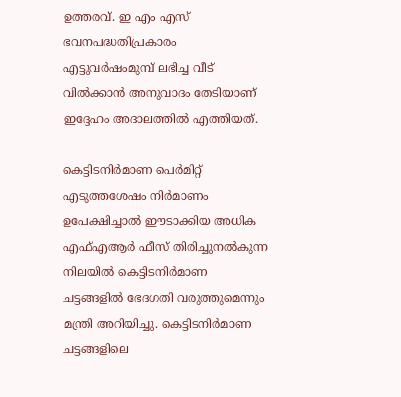ഉത്തരവ്‌. ഇ എം എസ് ഭവനപദ്ധതിപ്രകാരം എട്ടുവർഷംമുമ്പ്‌ ലഭിച്ച വീട് വിൽക്കാൻ അനുവാദം തേടിയാണ്‌ ഇദ്ദേഹം അദാലത്തിൽ എത്തിയത്‌.

കെട്ടിടനിർമാണ പെർമിറ്റ് എടുത്തശേഷം നിർമാണം ഉപേക്ഷിച്ചാൽ ഈടാക്കിയ അധിക എഫ്എആർ ഫീസ് തിരിച്ചുനൽകുന്ന നിലയിൽ കെട്ടിടനിർമാണ ചട്ടങ്ങളിൽ ഭേദഗതി വരുത്തുമെന്നും മന്ത്രി അറിയിച്ചു. കെട്ടിടനിർമാണ ചട്ടങ്ങളിലെ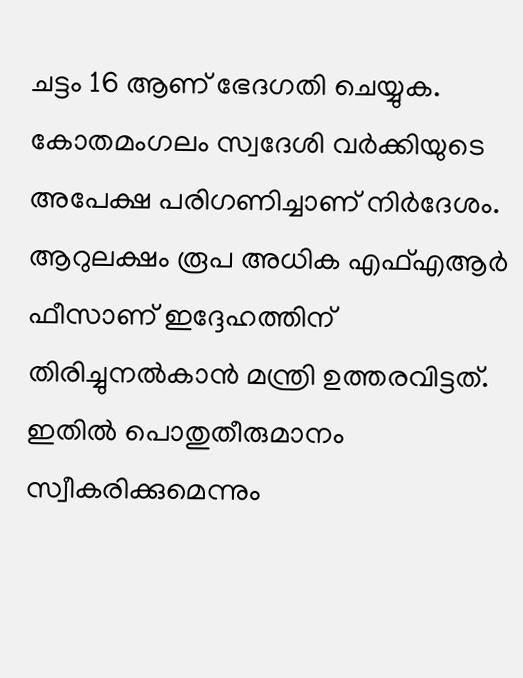ചട്ടം 16 ആണ് ഭേദഗതി ചെയ്യുക. കോതമംഗലം സ്വദേശി വർക്കിയുടെ അപേക്ഷ പരിഗണിച്ചാണ്‌ നിർദേശം. ആറുലക്ഷം രൂപ അധിക എഫ്എആർ ഫീസാണ് ഇദ്ദേഹത്തിന്‌ തിരിച്ചുനൽകാൻ മന്ത്രി ഉത്തരവിട്ടത്‌. ഇതിൽ പൊതുതീരുമാനം സ്വീകരിക്കുമെന്നും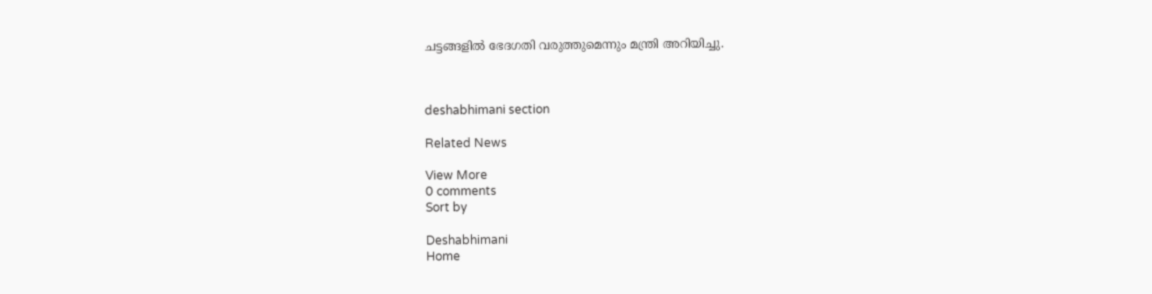ചട്ടങ്ങളിൽ ഭേദഗതി വരുത്തുമെന്നും മന്ത്രി അറിയിച്ചു.



deshabhimani section

Related News

View More
0 comments
Sort by

Deshabhimani
Home